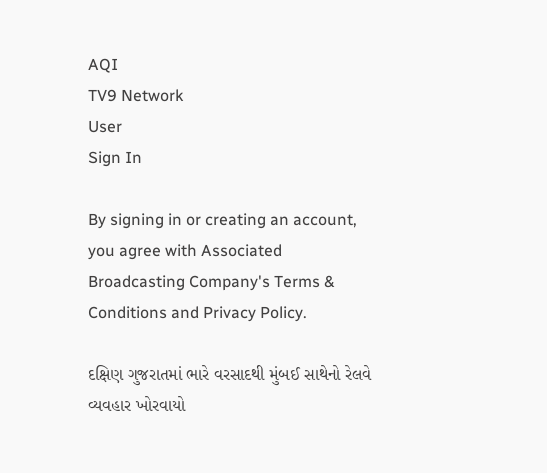AQI
TV9 Network
User
Sign In

By signing in or creating an account, you agree with Associated Broadcasting Company's Terms & Conditions and Privacy Policy.

દક્ષિણ ગુજરાતમાં ભારે વરસાદથી મુંબઈ સાથેનો રેલવે વ્યવહાર ખોરવાયો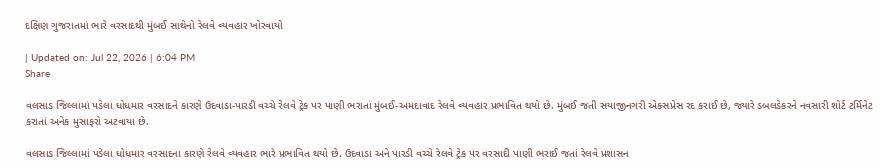દક્ષિણ ગુજરાતમાં ભારે વરસાદથી મુંબઈ સાથેનો રેલવે વ્યવહાર ખોરવાયો

| Updated on: Jul 22, 2026 | 6:04 PM
Share

વલસાડ જિલ્લામાં પડેલા ધોધમાર વરસાદને કારણે ઉદવાડા-પારડી વચ્ચે રેલવે ટ્રેક પર પાણી ભરાતાં મુંબઈ-અમદાવાદ રેલવે વ્યવહાર પ્રભાવિત થયો છે. મુંબઈ જતી સયાજીનગરી એક્સપ્રેસ રદ કરાઈ છે, જ્યારે ડબલડેકરને નવસારી શોર્ટ ટર્મિનેટ કરાતાં અનેક મુસાફરો અટવાયા છે.

વલસાડ જિલ્લામાં પડેલા ધોધમાર વરસાદના કારણે રેલવે વ્યવહાર ભારે પ્રભાવિત થયો છે. ઉદવાડા અને પારડી વચ્ચે રેલવે ટ્રેક પર વરસાદી પાણી ભરાઈ જતાં રેલવે પ્રશાસન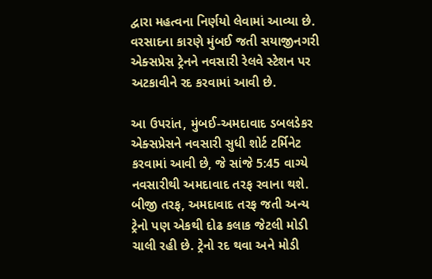દ્વારા મહત્વના નિર્ણયો લેવામાં આવ્યા છે. વરસાદના કારણે મુંબઈ જતી સયાજીનગરી એક્સપ્રેસ ટ્રેનને નવસારી રેલવે સ્ટેશન પર અટકાવીને રદ કરવામાં આવી છે.

આ ઉપરાંત, મુંબઈ-અમદાવાદ ડબલડેકર એક્સપ્રેસને નવસારી સુધી શોર્ટ ટર્મિનેટ કરવામાં આવી છે, જે સાંજે 5:45 વાગ્યે નવસારીથી અમદાવાદ તરફ રવાના થશે. બીજી તરફ, અમદાવાદ તરફ જતી અન્ય ટ્રેનો પણ એકથી દોઢ કલાક જેટલી મોડી ચાલી રહી છે. ટ્રેનો રદ થવા અને મોડી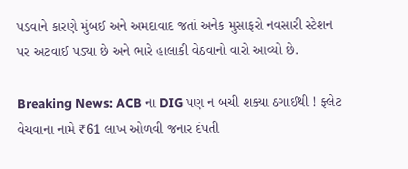પડવાને કારણે મુંબઈ અને અમદાવાદ જતાં અનેક મુસાફરો નવસારી સ્ટેશન પર અટવાઈ પડ્યા છે અને ભારે હાલાકી વેઠવાનો વારો આવ્યો છે.

Breaking News: ACB ના DIG પણ ન બચી શક્યા ઠગાઈથી ! ફ્લેટ વેચવાના નામે ₹61 લાખ ઓળવી જનાર દંપતી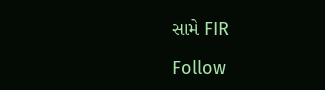સામે FIR

Follow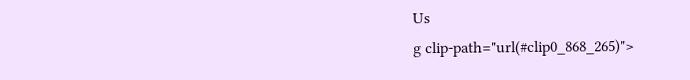Us
g clip-path="url(#clip0_868_265)">